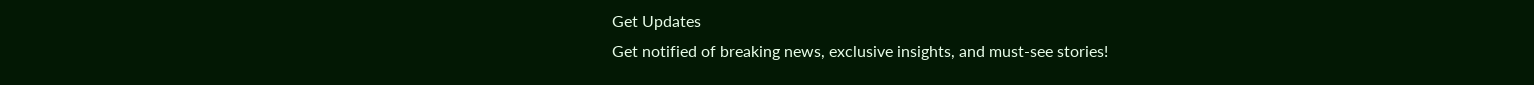Get Updates
Get notified of breaking news, exclusive insights, and must-see stories!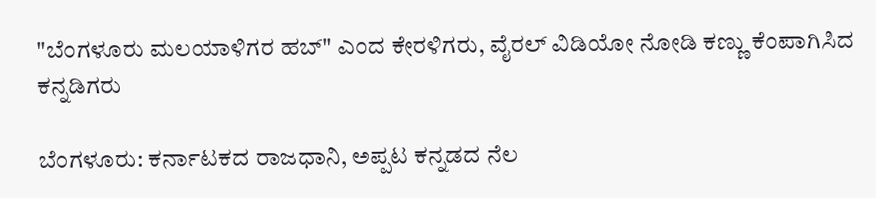"ಬೆಂಗಳೂರು ಮಲಯಾಳಿಗರ ಹಬ್‌" ಎಂದ ಕೇರಳಿಗರು, ವೈರಲ್‌ ವಿಡಿಯೋ ನೋಡಿ ಕಣ್ಣು ಕೆಂಪಾಗಿಸಿದ ಕನ್ನಡಿಗರು

ಬೆಂಗಳೂರು: ಕರ್ನಾಟಕದ ರಾಜಧಾನಿ, ಅಪ್ಪಟ ಕನ್ನಡದ ನೆಲ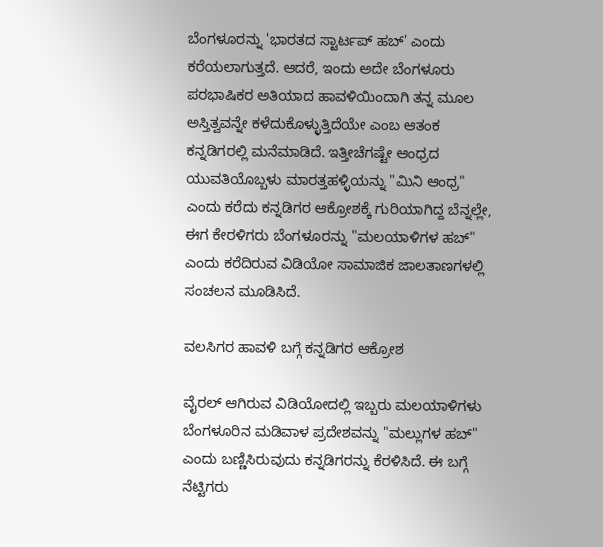ಬೆಂಗಳೂರನ್ನು 'ಭಾರತದ ಸ್ಟಾರ್ಟಪ್ ಹಬ್' ಎಂದು ಕರೆಯಲಾಗುತ್ತದೆ. ಆದರೆ, ಇಂದು ಅದೇ ಬೆಂಗಳೂರು ಪರಭಾಷಿಕರ ಅತಿಯಾದ ಹಾವಳಿಯಿಂದಾಗಿ ತನ್ನ ಮೂಲ ಅಸ್ತಿತ್ವವನ್ನೇ ಕಳೆದುಕೊಳ್ಳುತ್ತಿದೆಯೇ ಎಂಬ ಆತಂಕ ಕನ್ನಡಿಗರಲ್ಲಿ ಮನೆಮಾಡಿದೆ. ಇತ್ತೀಚೆಗಷ್ಟೇ ಆಂಧ್ರದ ಯುವತಿಯೊಬ್ಬಳು ಮಾರತ್ತಹಳ್ಳಿಯನ್ನು "ಮಿನಿ ಆಂಧ್ರ" ಎಂದು ಕರೆದು ಕನ್ನಡಿಗರ ಆಕ್ರೋಶಕ್ಕೆ ಗುರಿಯಾಗಿದ್ದ ಬೆನ್ನಲ್ಲೇ, ಈಗ ಕೇರಳಿಗರು ಬೆಂಗಳೂರನ್ನು "ಮಲಯಾಳಿಗಳ ಹಬ್" ಎಂದು ಕರೆದಿರುವ ವಿಡಿಯೋ ಸಾಮಾಜಿಕ ಜಾಲತಾಣಗಳಲ್ಲಿ ಸಂಚಲನ ಮೂಡಿಸಿದೆ.

ವಲಸಿಗರ ಹಾವಳಿ ಬಗ್ಗೆ ಕನ್ನಡಿಗರ ಆಕ್ರೋಶ

ವೈರಲ್ ಆಗಿರುವ ವಿಡಿಯೋದಲ್ಲಿ ಇಬ್ಬರು ಮಲಯಾಳಿಗಳು ಬೆಂಗಳೂರಿನ ಮಡಿವಾಳ ಪ್ರದೇಶವನ್ನು "ಮಲ್ಲುಗಳ ಹಬ್" ಎಂದು ಬಣ್ಣಿಸಿರುವುದು ಕನ್ನಡಿಗರನ್ನು ಕೆರಳಿಸಿದೆ. ಈ ಬಗ್ಗೆ ನೆಟ್ಟಿಗರು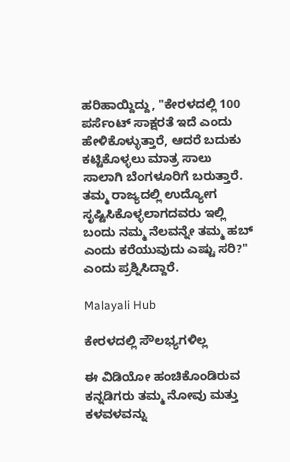ಹರಿಹಾಯ್ದಿದ್ದು, "ಕೇರಳದಲ್ಲಿ 100 ಪರ್ಸೆಂಟ್ ಸಾಕ್ಷರತೆ ಇದೆ ಎಂದು ಹೇಳಿಕೊಳ್ಳುತ್ತಾರೆ, ಆದರೆ ಬದುಕು ಕಟ್ಟಿಕೊಳ್ಳಲು ಮಾತ್ರ ಸಾಲು ಸಾಲಾಗಿ ಬೆಂಗಳೂರಿಗೆ ಬರುತ್ತಾರೆ. ತಮ್ಮ ರಾಜ್ಯದಲ್ಲಿ ಉದ್ಯೋಗ ಸೃಷ್ಟಿಸಿಕೊಳ್ಳಲಾಗದವರು ಇಲ್ಲಿ ಬಂದು ನಮ್ಮ ನೆಲವನ್ನೇ ತಮ್ಮ ಹಬ್ ಎಂದು ಕರೆಯುವುದು ಎಷ್ಟು ಸರಿ?" ಎಂದು ಪ್ರಶ್ನಿಸಿದ್ದಾರೆ.

Malayali Hub

ಕೇರಳದಲ್ಲಿ ಸೌಲಭ್ಯಗಳಿಲ್ಲ

ಈ ವಿಡಿಯೋ ಹಂಚಿಕೊಂಡಿರುವ ಕನ್ನಡಿಗರು ತಮ್ಮ ನೋವು ಮತ್ತು ಕಳವಳವನ್ನು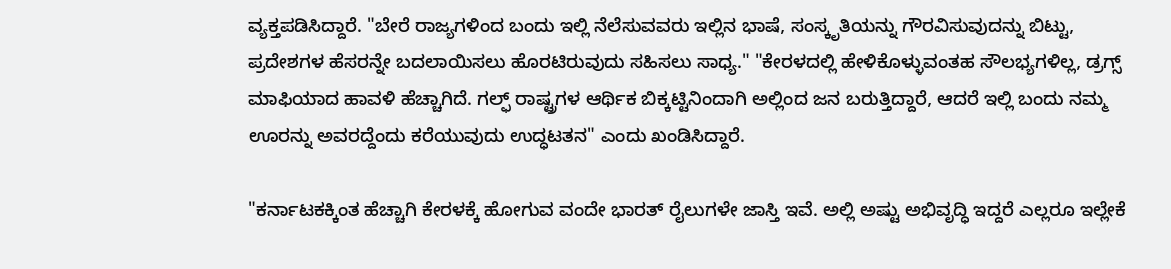ವ್ಯಕ್ತಪಡಿಸಿದ್ದಾರೆ. "ಬೇರೆ ರಾಜ್ಯಗಳಿಂದ ಬಂದು ಇಲ್ಲಿ ನೆಲೆಸುವವರು ಇಲ್ಲಿನ ಭಾಷೆ, ಸಂಸ್ಕೃತಿಯನ್ನು ಗೌರವಿಸುವುದನ್ನು ಬಿಟ್ಟು, ಪ್ರದೇಶಗಳ ಹೆಸರನ್ನೇ ಬದಲಾಯಿಸಲು ಹೊರಟಿರುವುದು ಸಹಿಸಲು ಸಾಧ್ಯ." "ಕೇರಳದಲ್ಲಿ ಹೇಳಿಕೊಳ್ಳುವಂತಹ ಸೌಲಭ್ಯಗಳಿಲ್ಲ, ಡ್ರಗ್ಸ್ ಮಾಫಿಯಾದ ಹಾವಳಿ ಹೆಚ್ಚಾಗಿದೆ. ಗಲ್ಫ್ ರಾಷ್ಟ್ರಗಳ ಆರ್ಥಿಕ ಬಿಕ್ಕಟ್ಟಿನಿಂದಾಗಿ ಅಲ್ಲಿಂದ ಜನ ಬರುತ್ತಿದ್ದಾರೆ, ಆದರೆ ಇಲ್ಲಿ ಬಂದು ನಮ್ಮ ಊರನ್ನು ಅವರದ್ದೆಂದು ಕರೆಯುವುದು ಉದ್ಧಟತನ" ಎಂದು ಖಂಡಿಸಿದ್ದಾರೆ.

"ಕರ್ನಾಟಕಕ್ಕಿಂತ ಹೆಚ್ಚಾಗಿ ಕೇರಳಕ್ಕೆ ಹೋಗುವ ವಂದೇ ಭಾರತ್ ರೈಲುಗಳೇ ಜಾಸ್ತಿ ಇವೆ. ಅಲ್ಲಿ ಅಷ್ಟು ಅಭಿವೃದ್ಧಿ ಇದ್ದರೆ ಎಲ್ಲರೂ ಇಲ್ಲೇಕೆ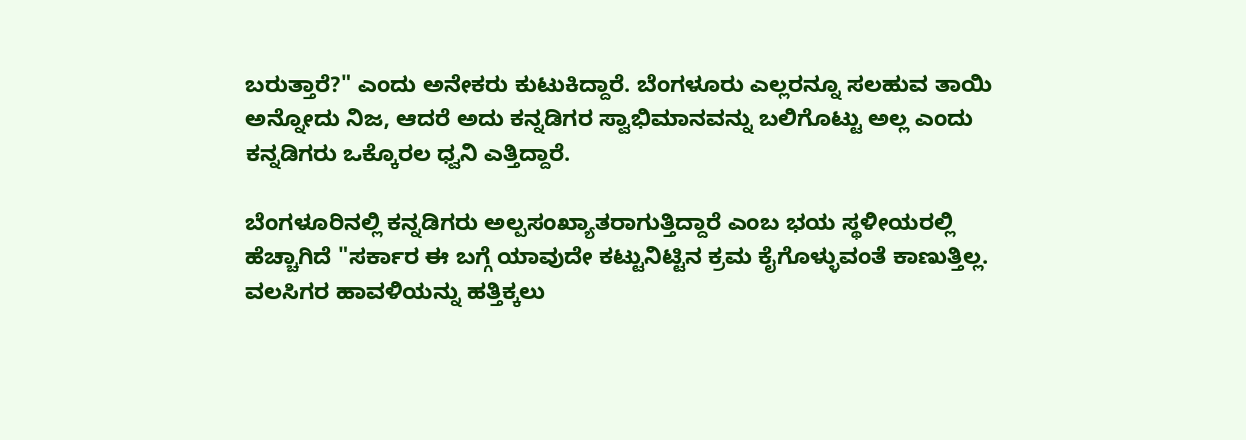ಬರುತ್ತಾರೆ?" ಎಂದು ಅನೇಕರು ಕುಟುಕಿದ್ದಾರೆ. ಬೆಂಗಳೂರು ಎಲ್ಲರನ್ನೂ ಸಲಹುವ ತಾಯಿ ಅನ್ನೋದು ನಿಜ, ಆದರೆ ಅದು ಕನ್ನಡಿಗರ ಸ್ವಾಭಿಮಾನವನ್ನು ಬಲಿಗೊಟ್ಟು ಅಲ್ಲ ಎಂದು ಕನ್ನಡಿಗರು ಒಕ್ಕೊರಲ ಧ್ವನಿ ಎತ್ತಿದ್ದಾರೆ.

ಬೆಂಗಳೂರಿನಲ್ಲಿ ಕನ್ನಡಿಗರು ಅಲ್ಪಸಂಖ್ಯಾತರಾಗುತ್ತಿದ್ದಾರೆ ಎಂಬ ಭಯ ಸ್ಥಳೀಯರಲ್ಲಿ ಹೆಚ್ಚಾಗಿದೆ "ಸರ್ಕಾರ ಈ ಬಗ್ಗೆ ಯಾವುದೇ ಕಟ್ಟುನಿಟ್ಟಿನ ಕ್ರಮ ಕೈಗೊಳ್ಳುವಂತೆ ಕಾಣುತ್ತಿಲ್ಲ. ವಲಸಿಗರ ಹಾವಳಿಯನ್ನು ಹತ್ತಿಕ್ಕಲು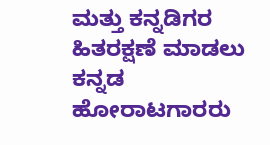ಮತ್ತು ಕನ್ನಡಿಗರ ಹಿತರಕ್ಷಣೆ ಮಾಡಲು ಕನ್ನಡ ಹೋರಾಟಗಾರರು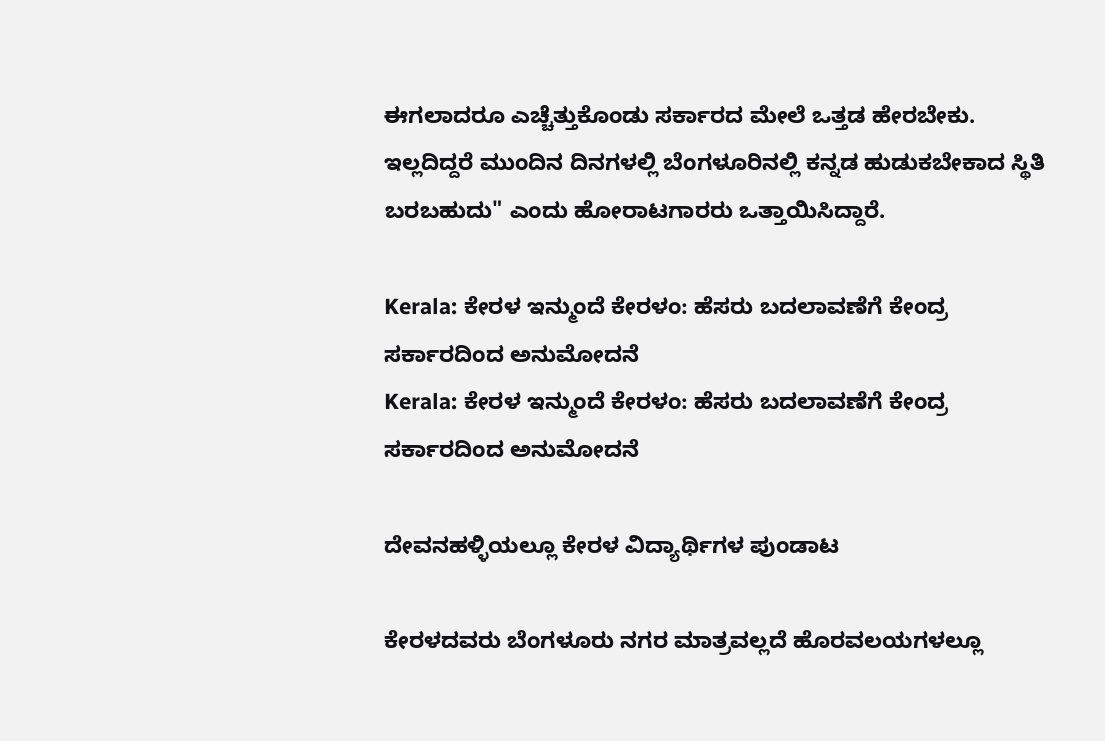ಈಗಲಾದರೂ ಎಚ್ಚೆತ್ತುಕೊಂಡು ಸರ್ಕಾರದ ಮೇಲೆ ಒತ್ತಡ ಹೇರಬೇಕು. ಇಲ್ಲದಿದ್ದರೆ ಮುಂದಿನ ದಿನಗಳಲ್ಲಿ ಬೆಂಗಳೂರಿನಲ್ಲಿ ಕನ್ನಡ ಹುಡುಕಬೇಕಾದ ಸ್ಥಿತಿ ಬರಬಹುದು" ಎಂದು ಹೋರಾಟಗಾರರು ಒತ್ತಾಯಿಸಿದ್ದಾರೆ.

Kerala: ಕೇರಳ ಇನ್ಮುಂದೆ ಕೇರಳಂ: ಹೆಸರು ಬದಲಾವಣೆಗೆ ಕೇಂದ್ರ ಸರ್ಕಾರದಿಂದ ಅನುಮೋದನೆ
Kerala: ಕೇರಳ ಇನ್ಮುಂದೆ ಕೇರಳಂ: ಹೆಸರು ಬದಲಾವಣೆಗೆ ಕೇಂದ್ರ ಸರ್ಕಾರದಿಂದ ಅನುಮೋದನೆ

ದೇವನಹಳ್ಳಿಯಲ್ಲೂ ಕೇರಳ ವಿದ್ಯಾರ್ಥಿಗಳ ಪುಂಡಾಟ

ಕೇರಳದವರು ಬೆಂಗಳೂರು ನಗರ ಮಾತ್ರವಲ್ಲದೆ ಹೊರವಲಯಗಳಲ್ಲೂ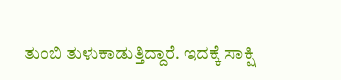ತುಂಬಿ ತುಳುಕಾಡುತ್ತಿದ್ದಾರೆ. ಇದಕ್ಕೆ ಸಾಕ್ಷಿ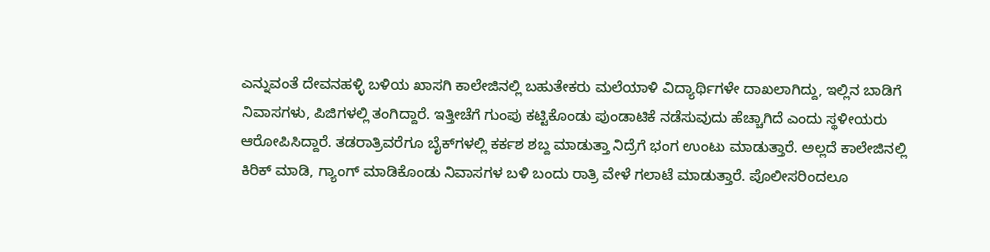ಎನ್ನುವಂತೆ ದೇವನಹಳ್ಳಿ ಬಳಿಯ ಖಾಸಗಿ ಕಾಲೇಜಿನಲ್ಲಿ ಬಹುತೇಕರು ಮಲೆಯಾಳಿ ವಿದ್ಯಾರ್ಥಿಗಳೇ ದಾಖಲಾಗಿದ್ದು, ಇಲ್ಲಿನ ಬಾಡಿಗೆ ನಿವಾಸಗಳು, ಪಿಜಿಗಳಲ್ಲಿ ತಂಗಿದ್ದಾರೆ. ಇತ್ತೀಚೆಗೆ ಗುಂಪು ಕಟ್ಟಿಕೊಂಡು ಪುಂಡಾಟಿಕೆ ನಡೆಸುವುದು ಹೆಚ್ಚಾಗಿದೆ ಎಂದು ಸ್ಥಳೀಯರು ಆರೋಪಿಸಿದ್ದಾರೆ. ತಡರಾತ್ರಿವರೆಗೂ ಬೈಕ್‌ಗಳಲ್ಲಿ ಕರ್ಕಶ ಶಬ್ದ ಮಾಡುತ್ತಾ ನಿದ್ರೆಗೆ ಭಂಗ ಉಂಟು ಮಾಡುತ್ತಾರೆ. ಅಲ್ಲದೆ ಕಾಲೇಜಿನಲ್ಲಿ ಕಿರಿಕ್‌ ಮಾಡಿ, ಗ್ಯಾಂಗ್‌ ಮಾಡಿಕೊಂಡು ನಿವಾಸಗಳ ಬಳಿ ಬಂದು ರಾತ್ರಿ ವೇಳೆ ಗಲಾಟೆ ಮಾಡುತ್ತಾರೆ. ಪೊಲೀಸರಿಂದಲೂ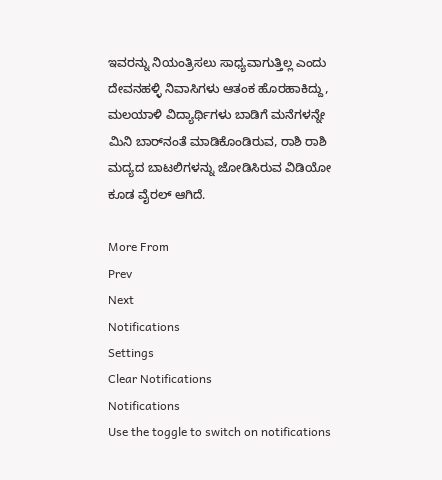ಇವರನ್ನು ನಿಯಂತ್ರಿಸಲು ಸಾಧ್ಯವಾಗುತ್ತಿಲ್ಲ ಎಂದು ದೇವನಹಳ್ಳಿ ನಿವಾಸಿಗಳು ಆತಂಕ ಹೊರಹಾಕಿದ್ದು, ಮಲಯಾಳಿ ವಿದ್ಯಾರ್ಥಿಗಳು ಬಾಡಿಗೆ ಮನೆಗಳನ್ನೇ ಮಿನಿ ಬಾರ್‌ನಂತೆ ಮಾಡಿಕೊಂಡಿರುವ, ರಾಶಿ ರಾಶಿ ಮದ್ಯದ ಬಾಟಲಿಗಳನ್ನು ಜೋಡಿಸಿರುವ ವಿಡಿಯೋ ಕೂಡ ವೈರಲ್‌ ಆಗಿದೆ.

More From
Prev
Next
Notifications
Settings
Clear Notifications
Notifications
Use the toggle to switch on notifications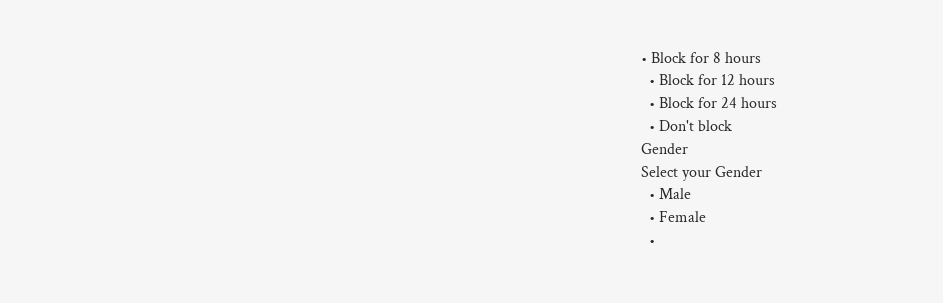• Block for 8 hours
  • Block for 12 hours
  • Block for 24 hours
  • Don't block
Gender
Select your Gender
  • Male
  • Female
  •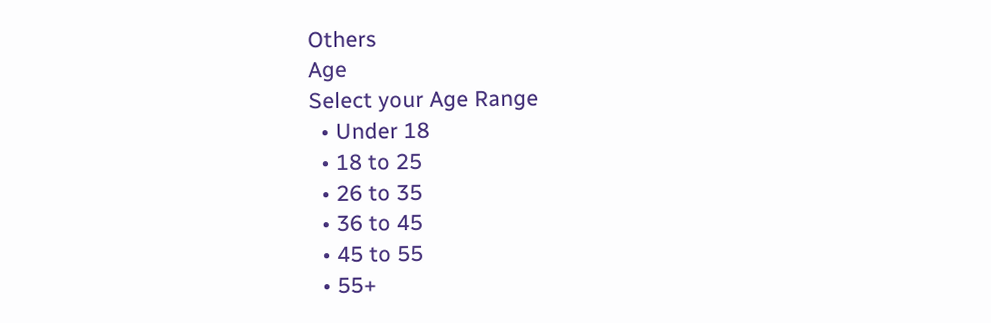Others
Age
Select your Age Range
  • Under 18
  • 18 to 25
  • 26 to 35
  • 36 to 45
  • 45 to 55
  • 55+